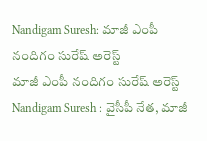Nandigam Suresh: మాజీ ఎంపీ నందిగం సురేష్ అరెస్ట్
మాజీ ఎంపీ నందిగం సురేష్ అరెస్ట్
Nandigam Suresh : వైసీపీ నేత, మాజీ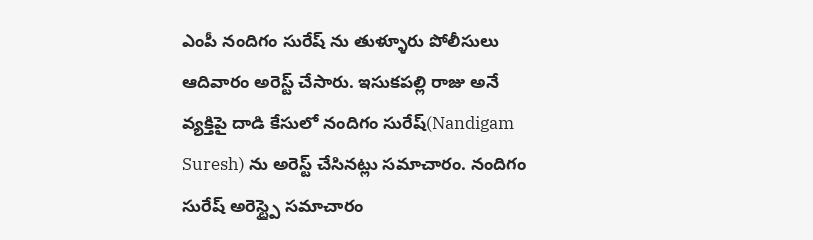ఎంపీ నందిగం సురేష్ ను తుళ్ళూరు పోలీసులు ఆదివారం అరెస్ట్ చేసారు. ఇసుకపల్లి రాజు అనే వ్యక్తిపై దాడి కేసులో నందిగం సురేష్(Nandigam Suresh) ను అరెస్ట్ చేసినట్లు సమాచారం. నందిగం సురేష్ అరెస్ట్పై సమాచారం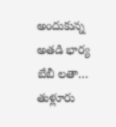అందుకున్న అతడి భార్య బేబీ లతా… తుళ్లూరు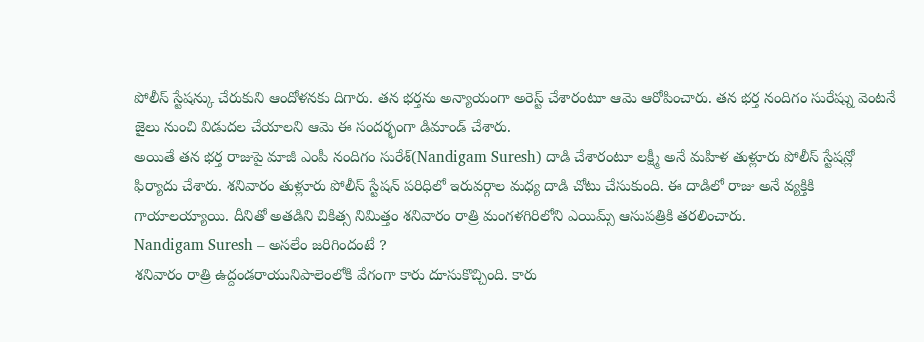పోలీస్ స్టేషన్కు చేరుకుని ఆందోళనకు దిగారు. తన భర్తను అన్యాయంగా అరెస్ట్ చేశారంటూ ఆమె ఆరోపించారు. తన భర్త నందిగం సురేష్ను వెంటనే జైలు నుంచి విడుదల చేయాలని ఆమె ఈ సందర్భంగా డిమాండ్ చేశారు.
అయితే తన భర్త రాజుపై మాజీ ఎంపీ నందిగం సురేశ్(Nandigam Suresh) దాడి చేశారంటూ లక్ష్మీ అనే మహిళ తుళ్లూరు పోలీస్ స్టేషన్లో ఫిర్యాదు చేశారు. శనివారం తుళ్లూరు పోలీస్ స్టేషన్ పరిధిలో ఇరువర్గాల మధ్య దాడి చోటు చేసుకుంది. ఈ దాడిలో రాజు అనే వ్యక్తికి గాయాలయ్యాయి. దీనితో అతడిని చికిత్స నిమిత్తం శనివారం రాత్రి మంగళగిరిలోని ఎయిమ్స్ ఆసుపత్రికి తరలించారు.
Nandigam Suresh – అసలేం జరిగిందంటే ?
శనివారం రాత్రి ఉద్దండరాయునిపాలెంలోకి వేగంగా కారు దూసుకొచ్చింది. కారు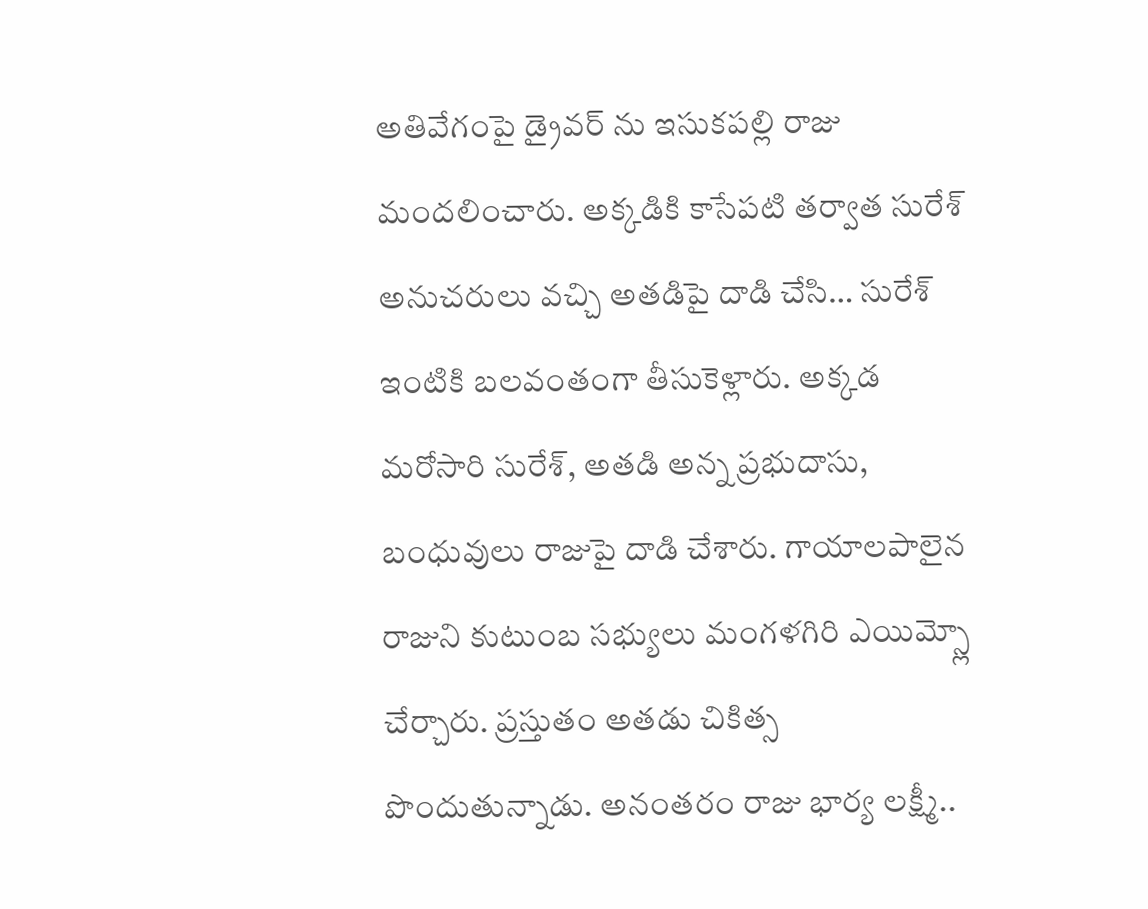అతివేగంపై డ్రైవర్ ను ఇసుకపల్లి రాజు మందలించారు. అక్కడికి కాసేపటి తర్వాత సురేశ్ అనుచరులు వచ్చి అతడిపై దాడి చేసి… సురేశ్ ఇంటికి బలవంతంగా తీసుకెళ్లారు. అక్కడ మరోసారి సురేశ్, అతడి అన్న ప్రభుదాసు, బంధువులు రాజుపై దాడి చేశారు. గాయాలపాలైన రాజుని కుటుంబ సభ్యులు మంగళగిరి ఎయిమ్స్లో చేర్చారు. ప్రస్తుతం అతడు చికిత్స పొందుతున్నాడు. అనంతరం రాజు భార్య లక్ష్మీ..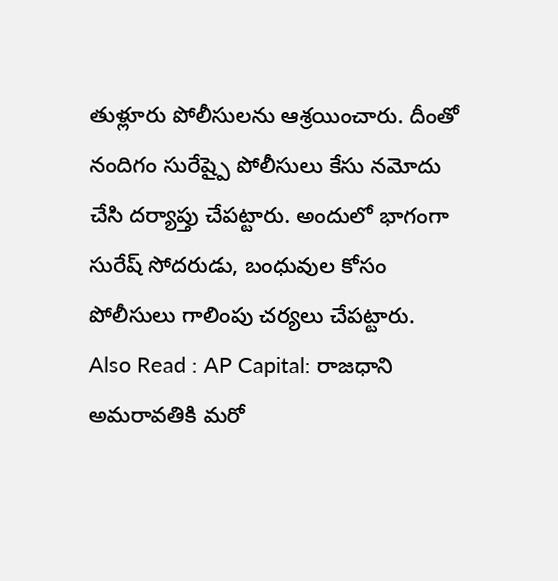తుళ్లూరు పోలీసులను ఆశ్రయించారు. దీంతో నందిగం సురేష్పై పోలీసులు కేసు నమోదు చేసి దర్యాప్తు చేపట్టారు. అందులో భాగంగా సురేష్ సోదరుడు, బంధువుల కోసం పోలీసులు గాలింపు చర్యలు చేపట్టారు.
Also Read : AP Capital: రాజధాని అమరావతికి మరో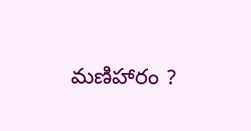మణిహారం ?